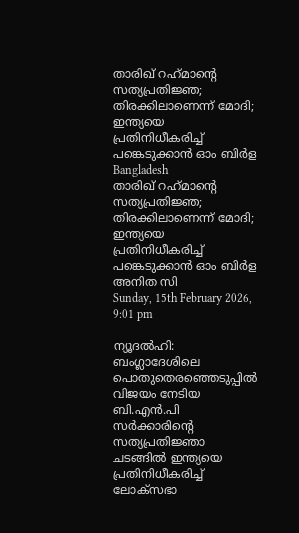താരിഖ് റഹ്‌മാന്റെ സത്യപ്രതിജ്ഞ; തിരക്കിലാണെന്ന് മോദി; ഇന്ത്യയെ പ്രതിനിധീകരിച്ച് പങ്കെടുക്കാന്‍ ഓം ബിര്‍ള
Bangladesh
താരിഖ് റഹ്‌മാന്റെ സത്യപ്രതിജ്ഞ; തിരക്കിലാണെന്ന് മോദി; ഇന്ത്യയെ പ്രതിനിധീകരിച്ച് പങ്കെടുക്കാന്‍ ഓം ബിര്‍ള
അനിത സി
Sunday, 15th February 2026, 9:01 pm

ന്യൂദല്‍ഹി: ബംഗ്ലാദേശിലെ പൊതുതെരഞ്ഞെടുപ്പില്‍ വിജയം നേടിയ ബി.എന്‍.പി സര്‍ക്കാരിന്റെ സത്യപ്രതിജ്ഞാ ചടങ്ങില്‍ ഇന്ത്യയെ പ്രതിനിധീകരിച്ച് ലോക്‌സഭാ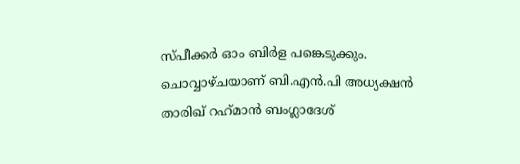സ്പീക്കര്‍ ഓം ബിര്‍ള പങ്കെടുക്കും. ചൊവ്വാഴ്ചയാണ് ബി.എന്‍.പി അധ്യക്ഷന്‍ താരിഖ് റഹ്‌മാന്‍ ബംഗ്ലാദേശ്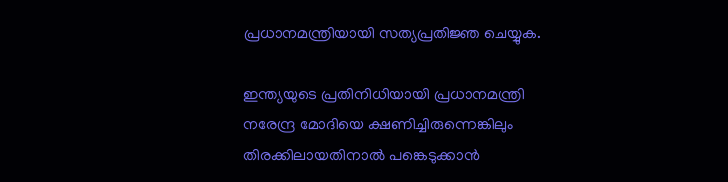പ്രധാനമന്ത്രിയായി സത്യപ്രതിജ്ഞ ചെയ്യുക.

ഇന്ത്യയുടെ പ്രതിനിധിയായി പ്രധാനമന്ത്രി നരേന്ദ്ര മോദിയെ ക്ഷണിച്ചിരുന്നെങ്കിലും തിരക്കിലായതിനാല്‍ പങ്കെടുക്കാന്‍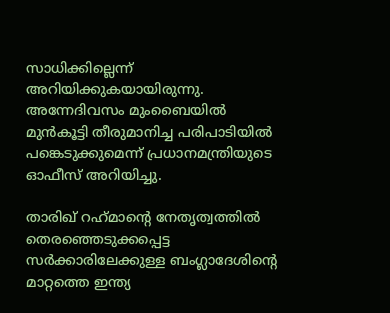സാധിക്കില്ലെന്ന് അറിയിക്കുകയായിരുന്നു. അന്നേദിവസം മുംബൈയില്‍ മുന്‍കൂട്ടി തീരുമാനിച്ച പരിപാടിയില്‍ പങ്കെടുക്കുമെന്ന് പ്രധാനമന്ത്രിയുടെ ഓഫീസ് അറിയിച്ചു.

താരിഖ് റഹ്‌മാന്റെ നേതൃത്വത്തില്‍ തെരഞ്ഞെടുക്കപ്പെട്ട സര്‍ക്കാരിലേക്കുള്ള ബംഗ്ലാദേശിന്റെ മാറ്റത്തെ ഇന്ത്യ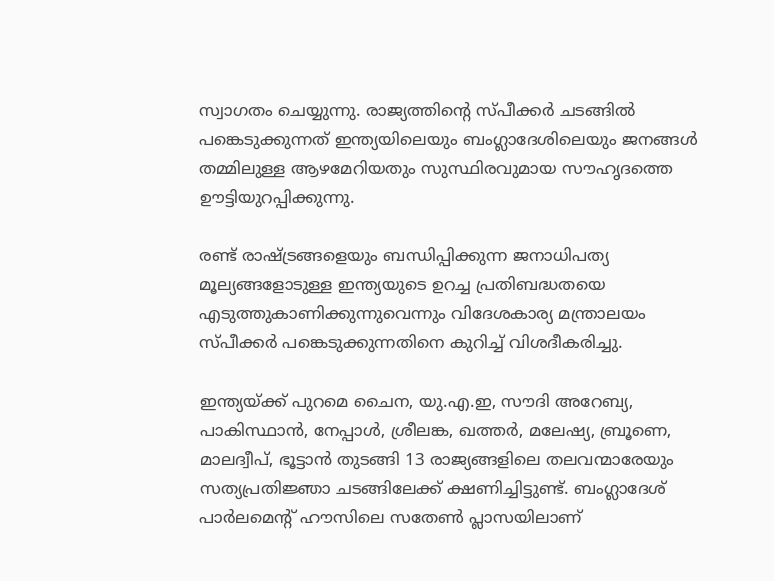സ്വാഗതം ചെയ്യുന്നു. രാജ്യത്തിന്റെ സ്പീക്കര്‍ ചടങ്ങില്‍ പങ്കെടുക്കുന്നത് ഇന്ത്യയിലെയും ബംഗ്ലാദേശിലെയും ജനങ്ങള്‍ തമ്മിലുള്ള ആഴമേറിയതും സുസ്ഥിരവുമായ സൗഹൃദത്തെ ഊട്ടിയുറപ്പിക്കുന്നു.

രണ്ട് രാഷ്ട്രങ്ങളെയും ബന്ധിപ്പിക്കുന്ന ജനാധിപത്യ മൂല്യങ്ങളോടുള്ള ഇന്ത്യയുടെ ഉറച്ച പ്രതിബദ്ധതയെ എടുത്തുകാണിക്കുന്നുവെന്നും വിദേശകാര്യ മന്ത്രാലയം സ്പീക്കര്‍ പങ്കെടുക്കുന്നതിനെ കുറിച്ച് വിശദീകരിച്ചു.

ഇന്ത്യയ്ക്ക് പുറമെ ചൈന, യു.എ.ഇ, സൗദി അറേബ്യ, പാകിസ്ഥാന്‍, നേപ്പാള്‍, ശ്രീലങ്ക, ഖത്തര്‍, മലേഷ്യ, ബ്രൂണെ, മാലദ്വീപ്, ഭൂട്ടാന്‍ തുടങ്ങി 13 രാജ്യങ്ങളിലെ തലവന്മാരേയും സത്യപ്രതിജ്ഞാ ചടങ്ങിലേക്ക് ക്ഷണിച്ചിട്ടുണ്ട്. ബംഗ്ലാദേശ് പാര്‍ലമെന്റ് ഹൗസിലെ സതേണ്‍ പ്ലാസയിലാണ്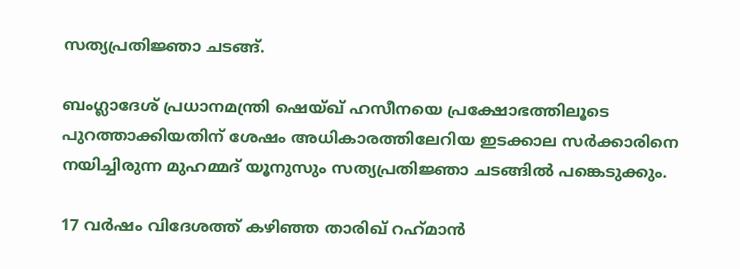സത്യപ്രതിജ്ഞാ ചടങ്ങ്.

ബംഗ്ലാദേശ് പ്രധാനമന്ത്രി ഷെയ്ഖ് ഹസീനയെ പ്രക്ഷോഭത്തിലൂടെ പുറത്താക്കിയതിന് ശേഷം അധികാരത്തിലേറിയ ഇടക്കാല സര്‍ക്കാരിനെ നയിച്ചിരുന്ന മുഹമ്മദ് യൂനുസും സത്യപ്രതിജ്ഞാ ചടങ്ങില്‍ പങ്കെടുക്കും.

17 വര്‍ഷം വിദേശത്ത് കഴിഞ്ഞ താരിഖ് റഹ്‌മാന്‍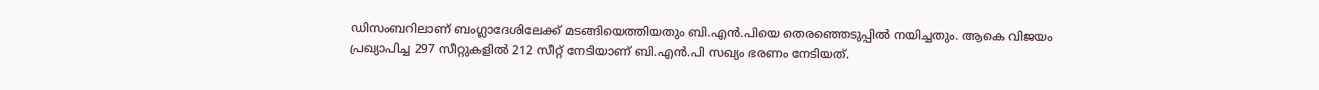ഡിസംബറിലാണ് ബംഗ്ലാദേശിലേക്ക് മടങ്ങിയെത്തിയതും ബി.എന്‍.പിയെ തെരഞ്ഞെടുപ്പില്‍ നയിച്ചതും. ആകെ വിജയം പ്രഖ്യാപിച്ച 297 സീറ്റുകളില്‍ 212 സീറ്റ് നേടിയാണ് ബി.എന്‍.പി സഖ്യം ഭരണം നേടിയത്.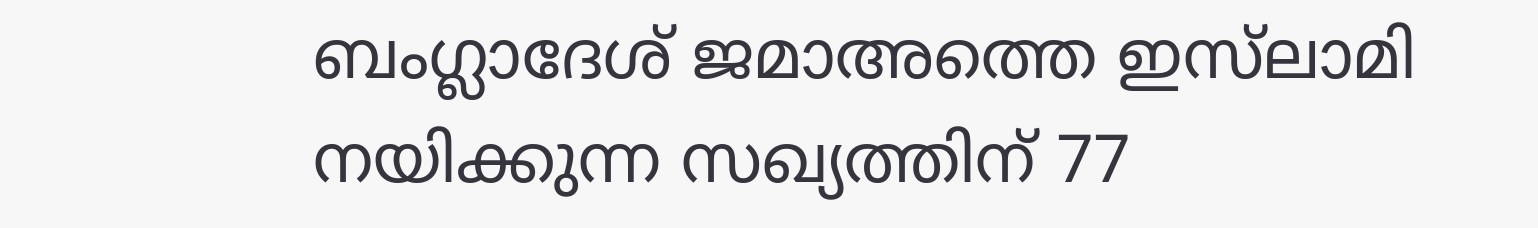ബംഗ്ലാദേശ് ജമാഅത്തെ ഇസ്‌ലാമി നയിക്കുന്ന സഖ്യത്തിന് 77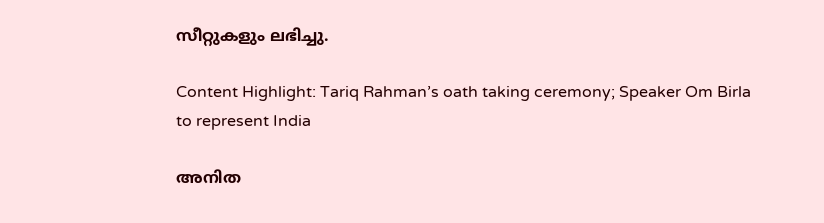സീറ്റുകളും ലഭിച്ചു.

Content Highlight: Tariq Rahman’s oath taking ceremony; Speaker Om Birla to represent India

അനിത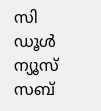സി
ഡൂള്‍ ന്യൂസ് സബ്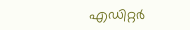എഡിറ്റര്‍